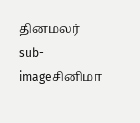தினமலர்
sub-imageசினிமா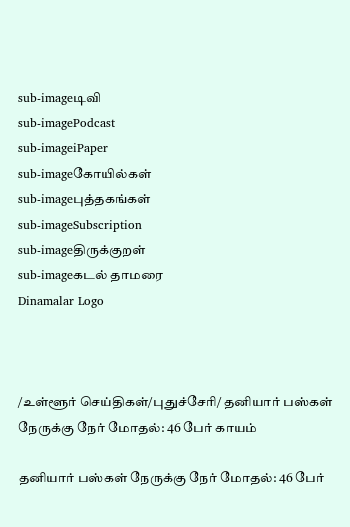sub-imageடிவி
sub-imagePodcast
sub-imageiPaper
sub-imageகோயில்கள்
sub-imageபுத்தகங்கள்
sub-imageSubscription
sub-imageதிருக்குறள்
sub-imageகடல் தாமரை
Dinamalar Logo



/உள்ளூர் செய்திகள்/புதுச்சேரி/ தனியார் பஸ்கள் நேருக்கு நேர் மோதல்: 46 பேர் காயம்

தனியார் பஸ்கள் நேருக்கு நேர் மோதல்: 46 பேர்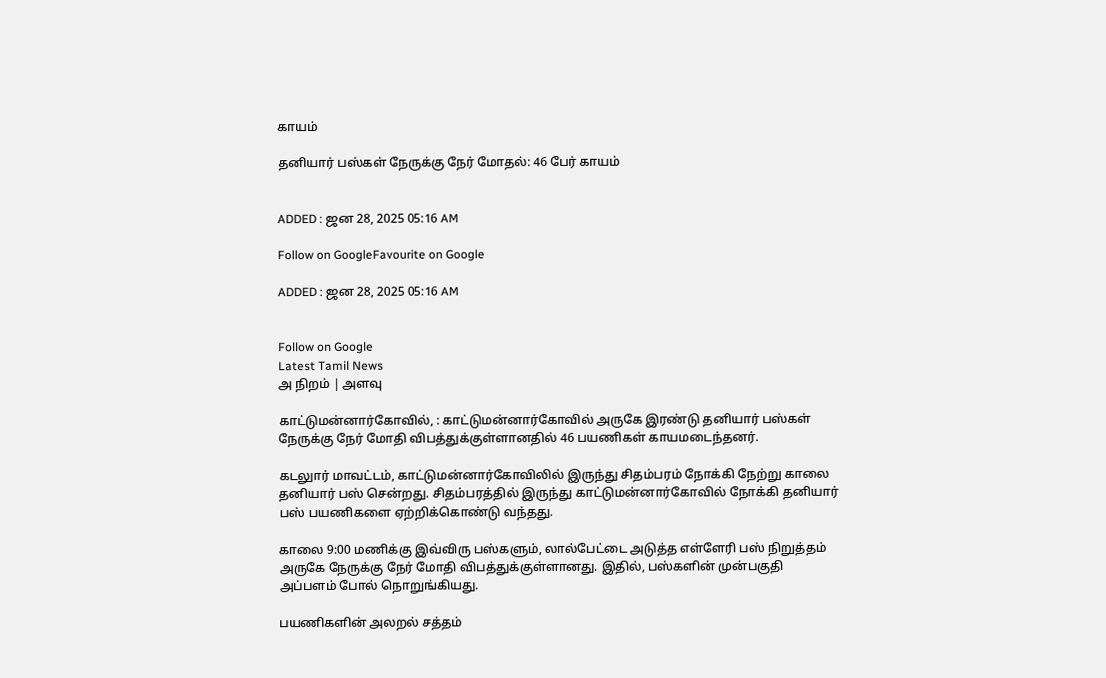காயம்

தனியார் பஸ்கள் நேருக்கு நேர் மோதல்: 46 பேர் காயம்


ADDED : ஜன 28, 2025 05:16 AM

Follow on GoogleFavourite on Google

ADDED : ஜன 28, 2025 05:16 AM


Follow on Google
Latest Tamil News
அ நிறம் | அளவு

காட்டுமன்னார்கோவில், : காட்டுமன்னார்கோவில் அருகே இரண்டு தனியார் பஸ்கள் நேருக்கு நேர் மோதி விபத்துக்குள்ளானதில் 46 பயணிகள் காயமடைந்தனர்.

கடலுார் மாவட்டம், காட்டுமன்னார்கோவிலில் இருந்து சிதம்பரம் நோக்கி நேற்று காலை தனியார் பஸ் சென்றது. சிதம்பரத்தில் இருந்து காட்டுமன்னார்கோவில் நோக்கி தனியார் பஸ் பயணிகளை ஏற்றிக்கொண்டு வந்தது.

காலை 9:00 மணிக்கு இவ்விரு பஸ்களும், லால்பேட்டை அடுத்த எள்ளேரி பஸ் நிறுத்தம் அருகே நேருக்கு நேர் மோதி விபத்துக்குள்ளானது. இதில், பஸ்களின் முன்பகுதி அப்பளம் போல் நொறுங்கியது.

பயணிகளின் அலறல் சத்தம்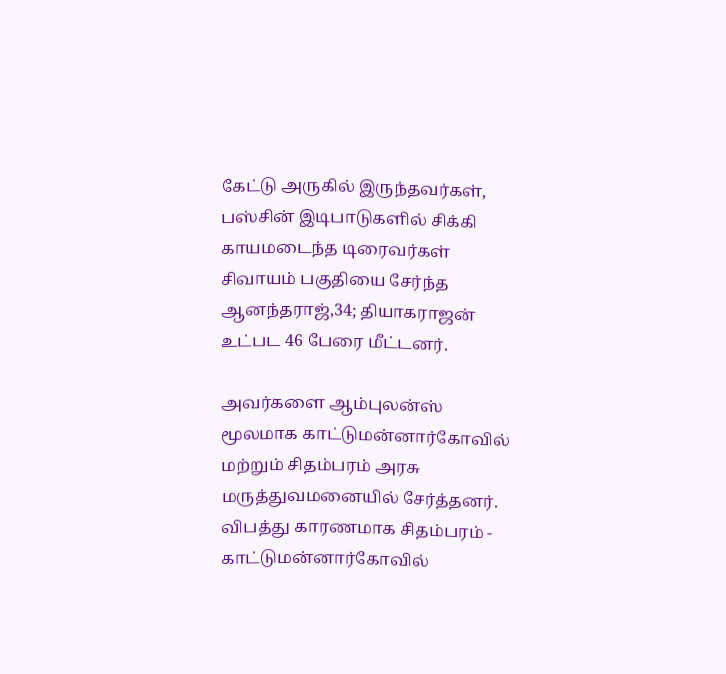கேட்டு அருகில் இருந்தவர்கள், பஸ்சின் இடிபாடுகளில் சிக்கி காயமடைந்த டிரைவர்கள் சிவாயம் பகுதியை சேர்ந்த ஆனந்தராஜ்,34; தியாகராஜன் உட்பட 46 பேரை மீட்டனர்.

அவர்களை ஆம்புலன்ஸ் மூலமாக காட்டுமன்னார்கோவில் மற்றும் சிதம்பரம் அரசு மருத்துவமனையில் சேர்த்தனர். விபத்து காரணமாக சிதம்பரம் - காட்டுமன்னார்கோவில்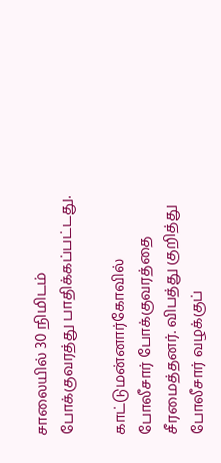சாலையில் 30 நிமிடம் போக்குவரத்து பாதிக்கப்பட்டது.

காட்டுமன்னார்கோவில் போலீசார் போக்குவரத்தை சீரமைத்தனர். விபத்து குறித்து போலீசார் வழக்குப்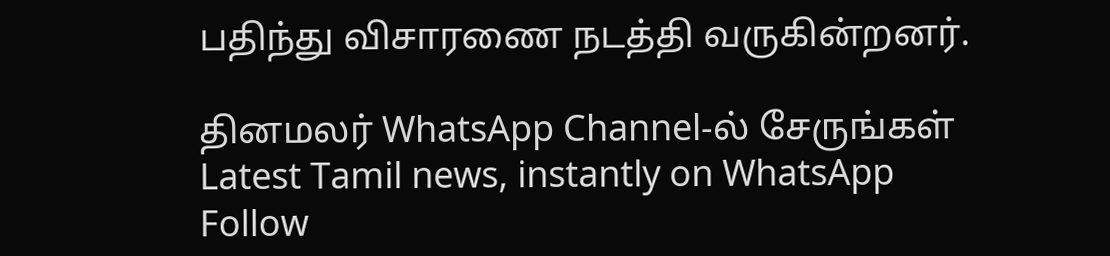பதிந்து விசாரணை நடத்தி வருகின்றனர்.

தினமலர் WhatsApp Channel-ல் சேருங்கள்
Latest Tamil news, instantly on WhatsApp
Follow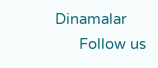Dinamalar
      Follow us